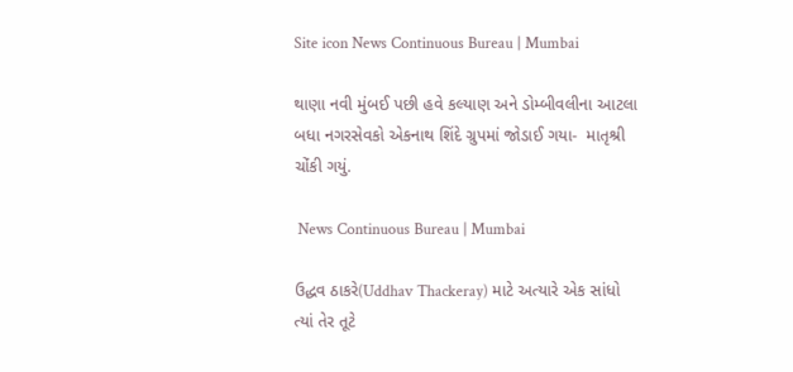Site icon News Continuous Bureau | Mumbai

થાણા નવી મુંબઈ પછી હવે કલ્યાણ અને ડોમ્બીવલીના આટલા બધા નગરસેવકો એકનાથ શિંદે ગ્રુપમાં જોડાઈ ગયા-  માતૃશ્રી ચોંકી ગયું.

 News Continuous Bureau | Mumbai

ઉદ્ધવ ઠાકરે(Uddhav Thackeray) માટે અત્યારે એક સાંધો ત્યાં તેર તૂટે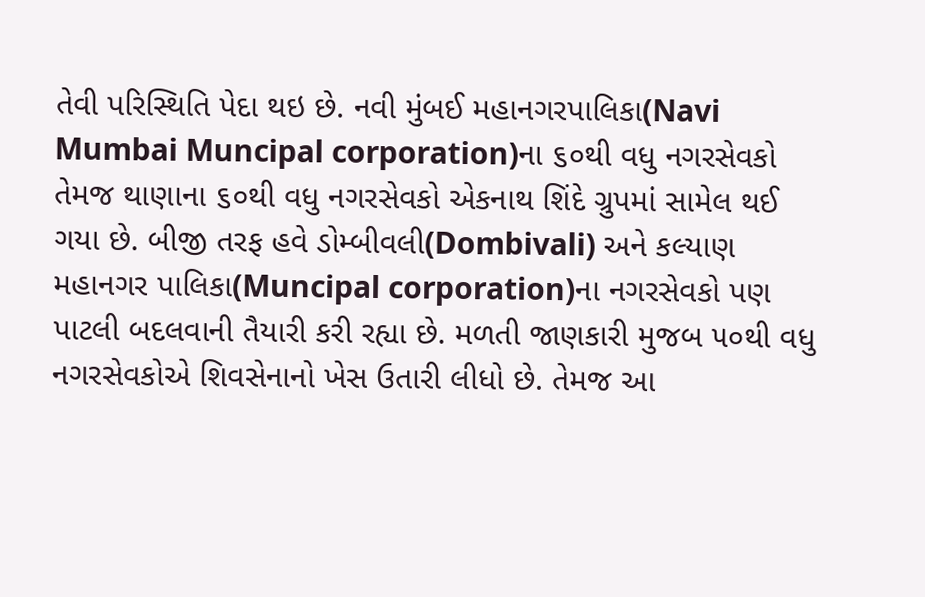તેવી પરિસ્થિતિ પેદા થઇ છે. નવી મુંબઈ મહાનગરપાલિકા(Navi Mumbai Muncipal corporation)ના ૬૦થી વધુ નગરસેવકો તેમજ થાણાના ૬૦થી વધુ નગરસેવકો એકનાથ શિંદે ગ્રુપમાં સામેલ થઈ ગયા છે. બીજી તરફ હવે ડોમ્બીવલી(Dombivali) અને કલ્યાણ મહાનગર પાલિકા(Muncipal corporation)ના નગરસેવકો પણ પાટલી બદલવાની તૈયારી કરી રહ્યા છે. મળતી જાણકારી મુજબ ૫૦થી વધુ નગરસેવકોએ શિવસેનાનો ખેસ ઉતારી લીધો છે. તેમજ આ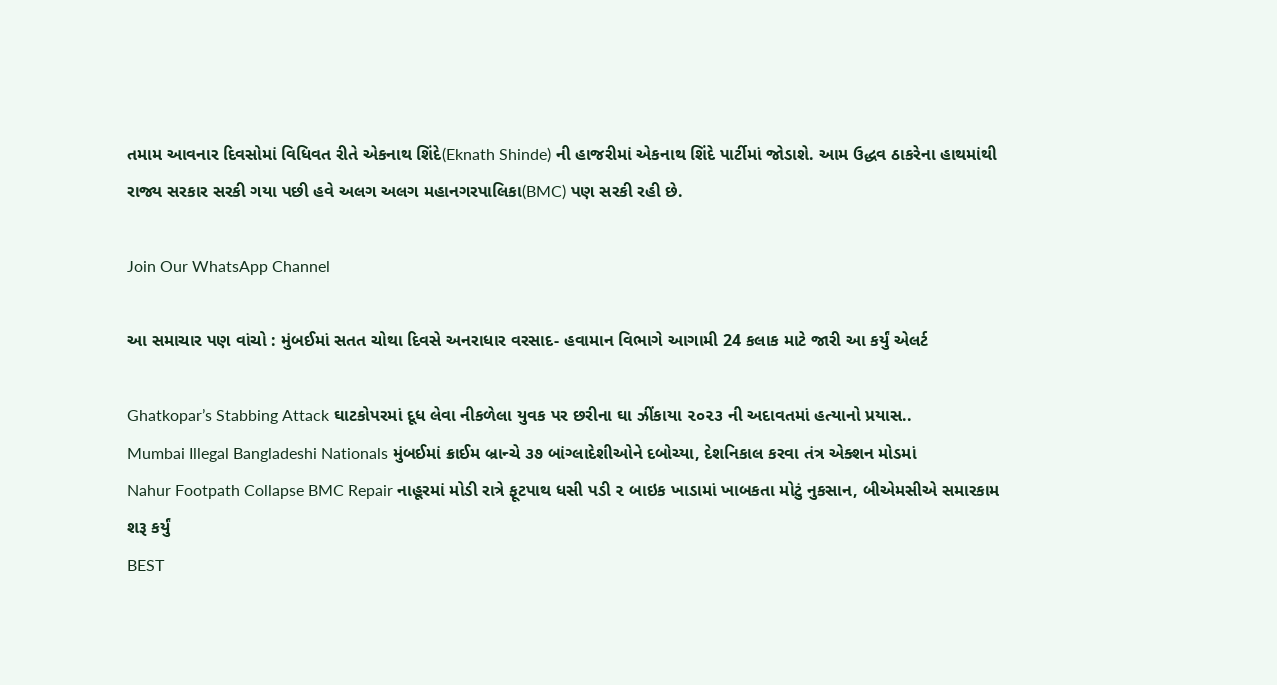તમામ આવનાર દિવસોમાં વિધિવત રીતે એકનાથ શિંદે(Eknath Shinde) ની હાજરીમાં એકનાથ શિંદે પાર્ટીમાં જોડાશે. આમ ઉદ્ધવ ઠાકરેના હાથમાંથી રાજ્ય સરકાર સરકી ગયા પછી હવે અલગ અલગ મહાનગરપાલિકા(BMC) પણ સરકી રહી છે.

Join Our WhatsApp Channel

આ સમાચાર પણ વાંચો : મુંબઈમાં સતત ચોથા દિવસે અનરાધાર વરસાદ- હવામાન વિભાગે આગામી 24 કલાક માટે જારી આ કર્યું એલર્ટ

Ghatkopar’s Stabbing Attack ઘાટકોપરમાં દૂધ લેવા નીકળેલા યુવક પર છરીના ઘા ઝીંકાયા ૨૦૨૩ ની અદાવતમાં હત્યાનો પ્રયાસ..
Mumbai Illegal Bangladeshi Nationals મુંબઈમાં ક્રાઈમ બ્રાન્ચે ૩૭ બાંગ્લાદેશીઓને દબોચ્યા, દેશનિકાલ કરવા તંત્ર એક્શન મોડમાં
Nahur Footpath Collapse BMC Repair નાહૂરમાં મોડી રાત્રે ફૂટપાથ ધસી પડી ૨ બાઇક ખાડામાં ખાબકતા મોટું નુકસાન, બીએમસીએ સમારકામ શરૂ કર્યું
BEST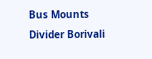Bus Mounts Divider Borivali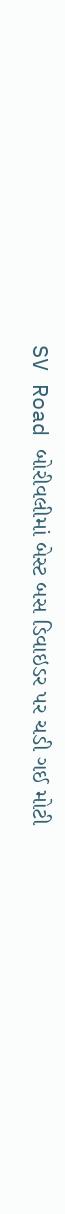SV Road બોરીવલીમાં બેસ્ટ બસ ડિવાઇડર પર ચડી ગઈ મોટી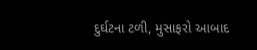દુર્ઘટના ટળી, મુસાફરો આબાદ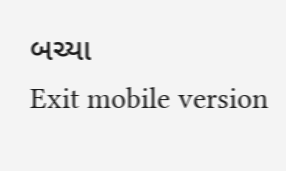બચ્યા
Exit mobile version